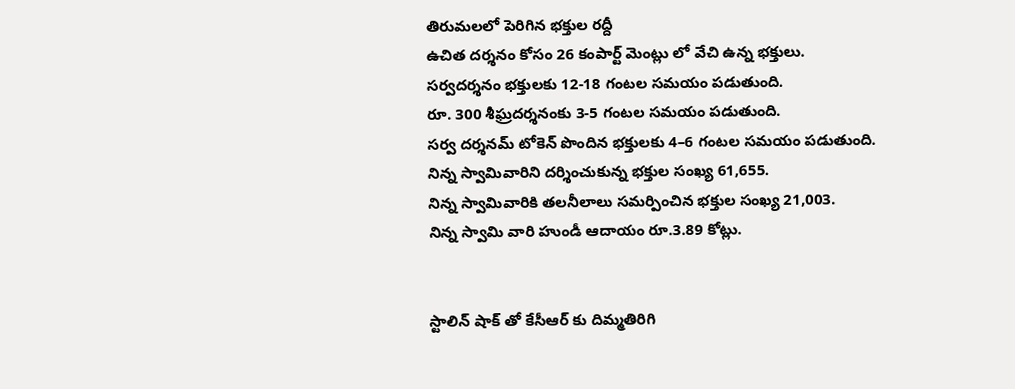తిరుమలలో పెరిగిన భక్తుల రద్దీ
ఉచిత దర్శనం కోసం 26 కంపార్ట్ మెంట్లు లో వేచి ఉన్న భక్తులు.
సర్వదర్శనం భక్తులకు 12-18 గంటల సమయం పడుతుంది.
రూ. 300 శీఘ్రదర్శనంకు 3-5 గంటల సమయం పడుతుంది.
సర్వ దర్శనమ్ టోకెన్ పొందిన భక్తులకు 4–6 గంటల సమయం పడుతుంది.
నిన్న స్వామివారిని దర్శించుకున్న భక్తుల సంఖ్య 61,655.
నిన్న స్వామివారికి తలనీలాలు సమర్పించిన భక్తుల సంఖ్య 21,003.
నిన్న స్వామి వారి హుండీ ఆదాయం రూ.3.89 కోట్లు.


స్టాలిన్ షాక్ తో కేసీఆర్ కు దిమ్మతిరిగి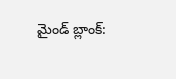మైండ్ బ్లాంక్: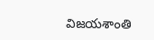విజయశాంతి